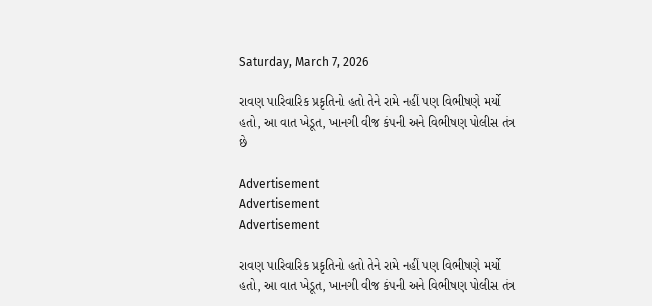Saturday, March 7, 2026

રાવણ પારિવારિક પ્રકૃતિનો હતો તેને રામે નહીં પણ વિભીષણે મર્યો હતો, આ વાત ખેડૂત, ખાનગી વીજ કંપની અને વિભીષણ પોલીસ તંત્ર છે

Advertisement
Advertisement
Advertisement

રાવણ પારિવારિક પ્રકૃતિનો હતો તેને રામે નહીં પણ વિભીષણે મર્યો હતો, આ વાત ખેડૂત, ખાનગી વીજ કંપની અને વિભીષણ પોલીસ તંત્ર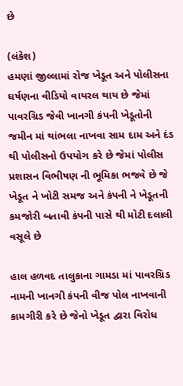છે

(લંકેશ)
હમણાં જીલ્લામાં રોજ ખેડૂત અને પોલીસના ઘર્ષણના વીડિયો વાયરલ થાય છે જેમાં પાવરગ્રિડ જેવી ખાનગી કંપની ખેડૂતોની જમીન માં થાંભલા નાખવા સામ દામ અને દંડ થી પોલીસનો ઉપયોગ કરે છે જેમાં પોલીસ પ્રશાસન વિભીષણ ની ભૂમિકા ભજવે છે જે ખેડૂત ને ખોટી સમજ અને કંપની ને ખેડૂતની કમજોરી બતાવી કંપની પાસે થી મોટી દલાલી વસૂલે છે

હાલ હળવદ તાલુકાના ગામડા માં પાવરગ્રિડ નામની ખાનગી કંપની વીજ પોલ નાખવાની કામગીરી કરે છે જેનો ખેડૂત દ્વારા વિરોધ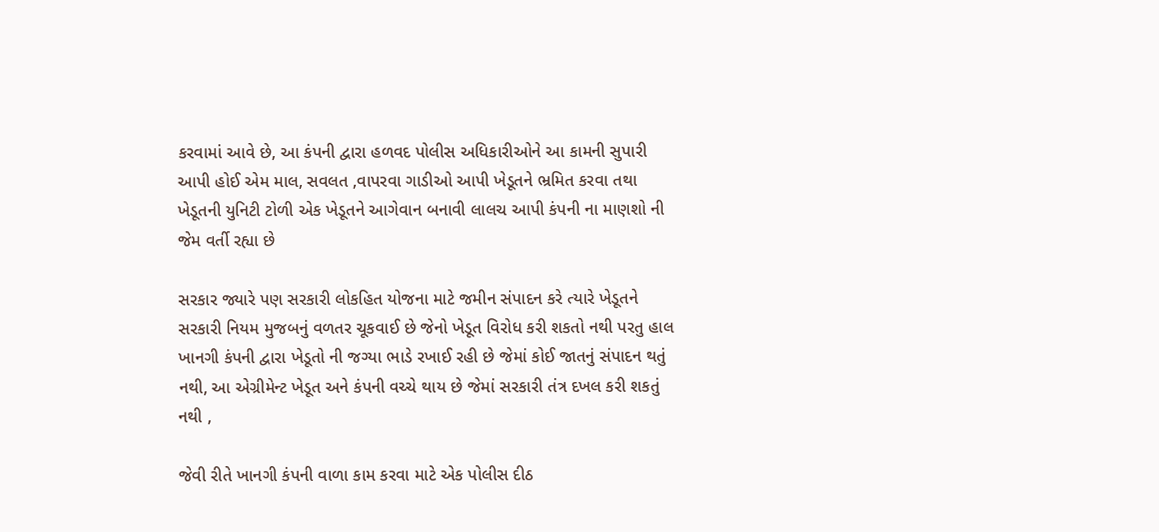કરવામાં આવે છે, આ કંપની દ્વારા હળવદ પોલીસ અધિકારીઓને આ કામની સુપારી આપી હોઈ એમ માલ, સવલત ,વાપરવા ગાડીઓ આપી ખેડૂતને ભ્રમિત કરવા તથા ખેડૂતની યુનિટી ટોળી એક ખેડૂતને આગેવાન બનાવી લાલચ આપી કંપની ના માણશો ની જેમ વર્તી રહ્યા છે

સરકાર જ્યારે પણ સરકારી લોકહિત યોજના માટે જમીન સંપાદન કરે ત્યારે ખેડૂતને સરકારી નિયમ મુજબનું વળતર ચૂકવાઈ છે જેનો ખેડૂત વિરોધ કરી શકતો નથી પરતુ હાલ ખાનગી કંપની દ્વારા ખેડૂતો ની જગ્યા ભાડે રખાઈ રહી છે જેમાં કોઈ જાતનું સંપાદન થતું નથી, આ એગ્રીમેન્ટ ખેડૂત અને કંપની વચ્ચે થાય છે જેમાં સરકારી તંત્ર દખલ કરી શકતું નથી ,

જેવી રીતે ખાનગી કંપની વાળા કામ કરવા માટે એક પોલીસ દીઠ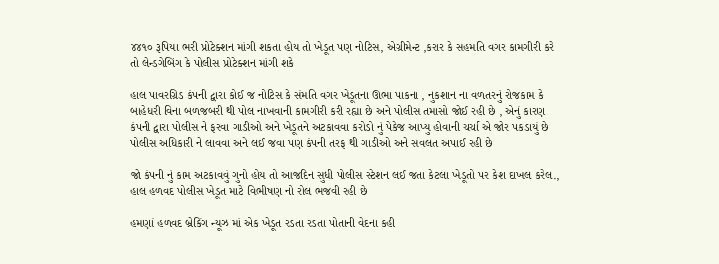૪૪૧૦ રૂપિયા ભરી પ્રોટેક્શન માંગી શકતા હોય તો ખેડૂત પણ નોટિસ, એગ્રીમેન્ટ ,કરાર કે સહમતિ વગર કામગીરી કરે તો લેન્ડગેબિંગ કે પોલીસ પ્રોટેક્શન માંગી શકે

હાલ પાવરગ્રિડ કંપની દ્વારા કોઈ જ નોટિસ કે સંમતિ વગર ખેડૂતના ઊભા પાકના , નુકશાન ના વળતરનું રોજકામ કે બાહેધરી વિના બળજબરી થી પોલ નાખવાની કામગીરી કરી રહ્યા છે અને પોલીસ તમાસો જોઈ રહી છે , એનું કારણ કંપની દ્વારા પોલીસ ને ફરવા ગાડીઓ અને ખેડૂતને અટકાવવા કરોડો નું પેકેજ આપ્યુ હોવાની ચર્ચા એ જોર પકડાયું છે પોલીસ અધિકારી ને લાવવા અને લઈ જવા પણ કંપની તરફ થી ગાડીઓ અને સવલત અપાઈ રહી છે

જો કંપની નું કામ અટકાવવું ગુનો હોય તો આજદિન સુધી પોલીસ સ્ટેશન લઈ જતા કેટલા ખેડૂતો પર કેશ દાખલ કરેલ., હાલ હળવદ પોલીસ ખેડૂત માટે વિભીષણ નો રોલ ભજવી રહી છે

હમણાં હળવદ બ્રેકિંગ ન્યૂઝ માં એક ખેડૂત રડતા રડતા પોતાની વેદના કહી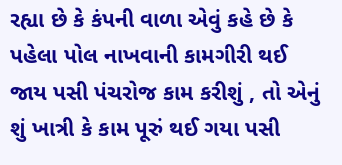રહ્યા છે કે કંપની વાળા એવું કહે છે કે પહેલા પોલ નાખવાની કામગીરી થઈ જાય પસી પંચરોજ કામ કરીશું , તો એનું શું ખાત્રી કે કામ પૂરું થઈ ગયા પસી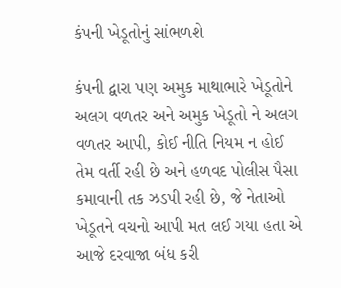કંપની ખેડૂતોનું સાંભળશે

કંપની દ્વારા પણ અમુક માથાભારે ખેડૂતોને અલગ વળતર અને અમુક ખેડૂતો ને અલગ વળતર આપી, કોઈ નીતિ નિયમ ન હોઈ તેમ વર્તી રહી છે અને હળવદ પોલીસ પૈસા કમાવાની તક ઝડપી રહી છે, જે નેતાઓ ખેડૂતને વચનો આપી મત લઈ ગયા હતા એ આજે દરવાજા બંધ કરી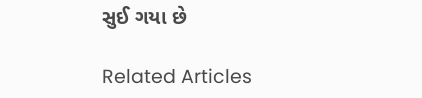સુઈ ગયા છે

Related Articles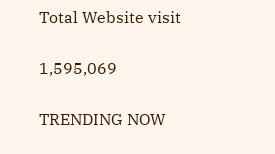Total Website visit

1,595,069

TRENDING NOW